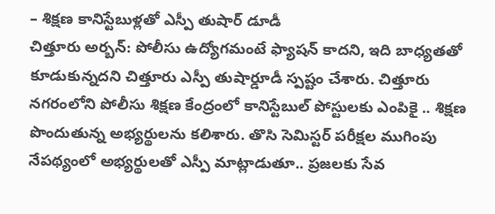– శిక్షణ కానిస్టేబుళ్లతో ఎస్పీ తుషార్ డూడీ
చిత్తూరు అర్బన్: పోలీసు ఉద్యోగమంటే ఫ్యాషన్ కాదని, ఇది బాధ్యతతో కూడుకున్నదని చిత్తూరు ఎస్పీ తుషార్డూడీ స్పష్టం చేశారు. చిత్తూరు నగరంలోని పోలీసు శిక్షణ కేంద్రంలో కానిస్టేబుల్ పోస్టులకు ఎంపికై .. శిక్షణ పొందుతున్న అభ్యర్థులను కలిశారు. తొసి సెమిస్టర్ పరీక్షల ముగింపు నేపథ్యంలో అభ్యర్థులతో ఎస్పీ మాట్లాడుతూ.. ప్రజలకు సేవ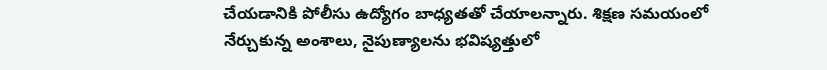చేయడానికి పోలీసు ఉద్యోగం బాధ్యతతో చేయాలన్నారు. శిక్షణ సమయంలో నేర్చుకున్న అంశాలు, నైపుణ్యాలను భవిష్యత్తులో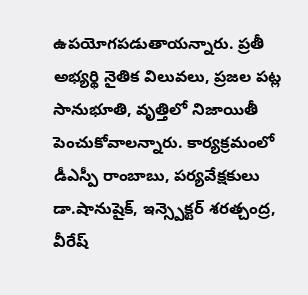ఉపయోగపడుతాయన్నారు. ప్రతీ అభ్యర్థి నైతిక విలువలు, ప్రజల పట్ల సానుభూతి, వృత్తిలో నిజాయితీ పెంచుకోవాలన్నారు. కార్యక్రమంలో డీఎస్పీ రాంబాబు, పర్యవేక్షకులు డా.షానుషైక్, ఇన్స్పెక్టర్ శరత్చంద్ర, వీరేష్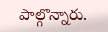పాల్గొన్నారు.